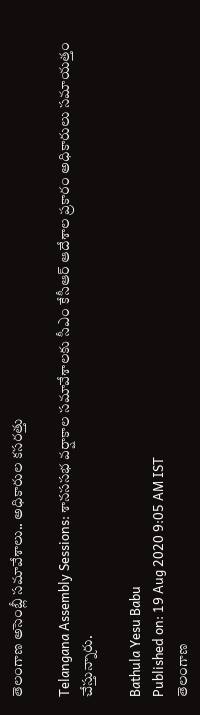తెలంగాణ అసెంబ్లీ సమావేశాలు.. అధికారుల కసరత్తు

Telangana Assembly Sessions: శానససభ వర్షాకాల సమావేశాలకు సీఎం కేసీఆర్ ఆదేశాల ప్రకారం అధికారులు సమాయత్తం చేస్తున్నారు.

Bathula Yesu Babu
Published on: 19 Aug 2020 9:05 AM IST
తెలంగాణ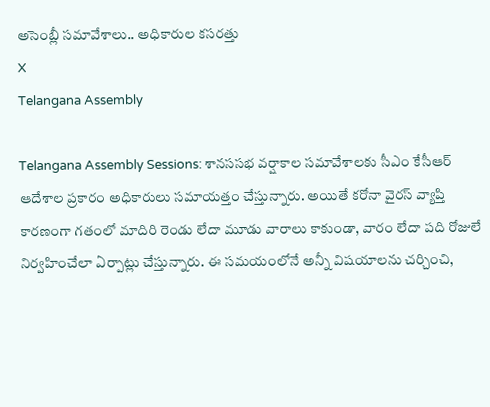అసెంబ్లీ సమావేశాలు.. అధికారుల కసరత్తు
X
Telangana Assembly

Telangana Assembly Sessions: శానససభ వర్షాకాల సమావేశాలకు సీఎం కేసీఆర్ ఆదేశాల ప్రకారం అధికారులు సమాయత్తం చేస్తున్నారు. అయితే కరోనా వైరస్ వ్యాప్తి కారణంగా గతంలో మాదిరి రెండు లేదా మూడు వారాలు కాకుండా, వారం లేదా పది రోజులే నిర్వహించేలా ఏర్పాట్లు చేస్తున్నారు. ఈ సమయంలోనే అన్నీ విషయాలను చర్చించి,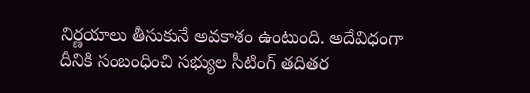నిర్ణయాలు తీసుకునే అవకాశం ఉంటుంది. అదేవిధంగా దీనికి సంబంధించి సభ్యుల సీటింగ్ తదితర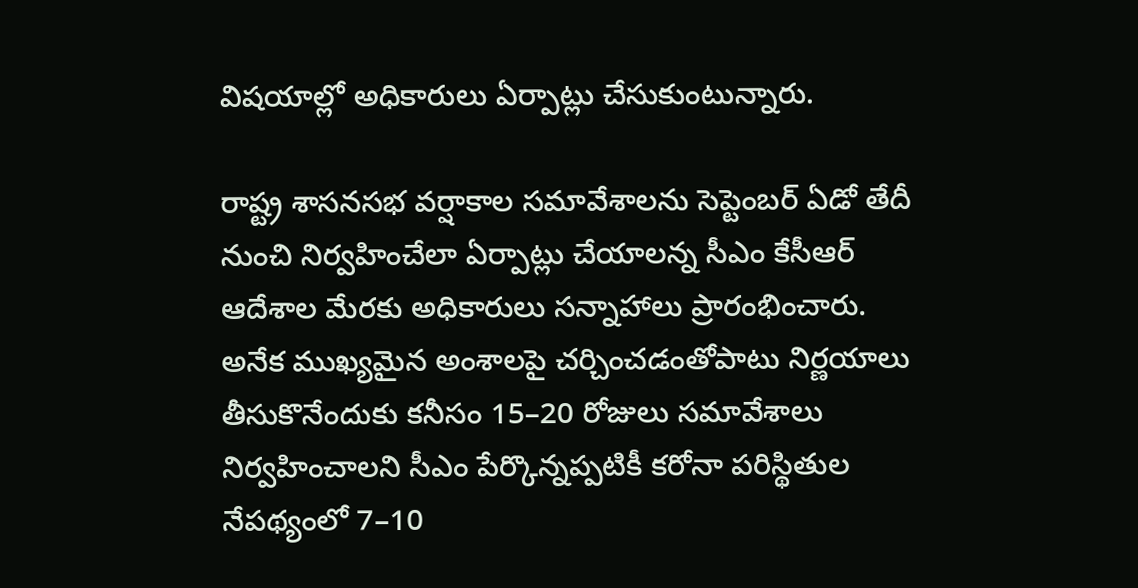విషయాల్లో అధికారులు ఏర్పాట్లు చేసుకుంటున్నారు.

రాష్ట్ర శాసనసభ వర్షాకాల సమావేశాలను సెప్టెంబర్‌ ఏడో తేదీ నుంచి నిర్వహించేలా ఏర్పాట్లు చేయాలన్న సీఎం కేసీఆర్‌ ఆదేశాల మేరకు అధికారులు సన్నాహాలు ప్రారంభించారు. అనేక ముఖ్యమైన అంశాలపై చర్చించడంతోపాటు నిర్ణయాలు తీసుకొనేందుకు కనీసం 15–20 రోజులు సమావేశాలు నిర్వహించాలని సీఎం పేర్కొన్నప్పటికీ కరోనా పరిస్థితుల నేపథ్యంలో 7–10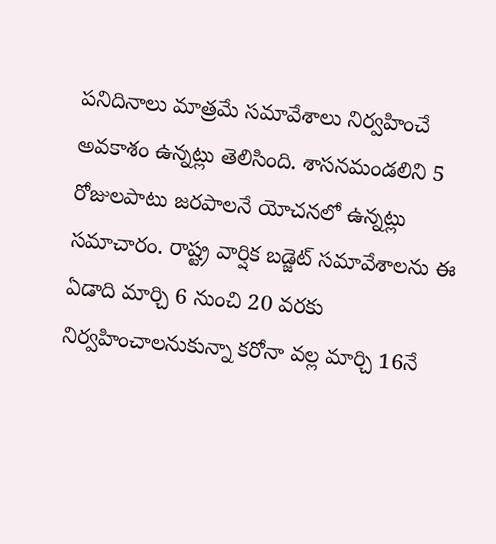పనిదినాలు మాత్రమే సమావేశాలు నిర్వహించే అవకాశం ఉన్నట్లు తెలిసింది. శాసనమండలిని 5 రోజులపాటు జరపాలనే యోచనలో ఉన్నట్లు సమాచారం. రాష్ట్ర వార్షిక బడ్జెట్‌ సమావేశాలను ఈ ఏడాది మార్చి 6 నుంచి 20 వరకు నిర్వహించాలనుకున్నా కరోనా వల్ల మార్చి 16నే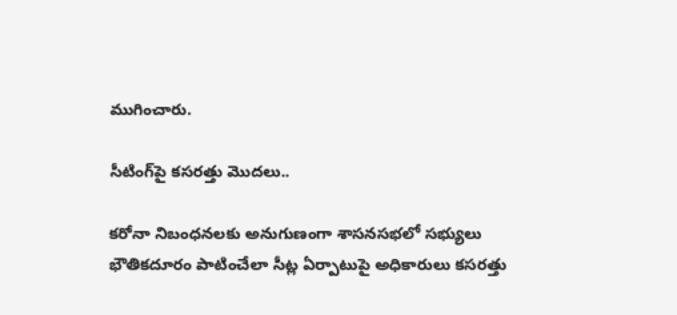ముగించారు.

సీటింగ్‌పై కసరత్తు మొదలు..

కరోనా నిబంధనలకు అనుగుణంగా శాసనసభలో సభ్యులు భౌతికదూరం పాటించేలా సీట్ల ఏర్పాటుపై అధికారులు కసరత్తు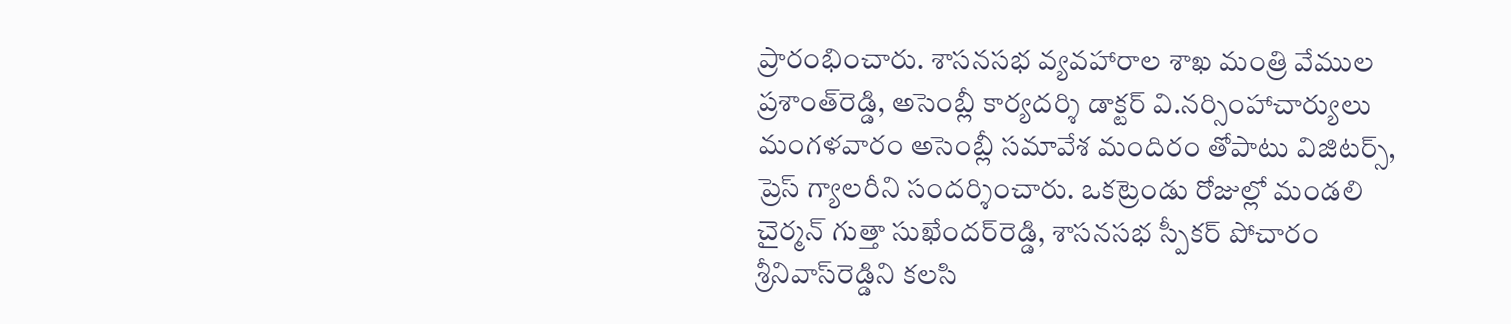ప్రారంభించారు. శాసనసభ వ్యవహారాల శాఖ మంత్రి వేముల ప్రశాంత్‌రెడ్డి, అసెంబ్లీ కార్యదర్శి డాక్టర్‌ వి.నర్సింహాచార్యులు మంగళవారం అసెంబ్లీ సమావేశ మందిరం తోపాటు విజిటర్స్, ప్రెస్‌ గ్యాలరీని సందర్శించారు. ఒకట్రెండు రోజుల్లో మండలి చైర్మన్‌ గుత్తా సుఖేందర్‌రెడ్డి, శాసనసభ స్పీకర్‌ పోచారం శ్రీనివాస్‌రెడ్డిని కలసి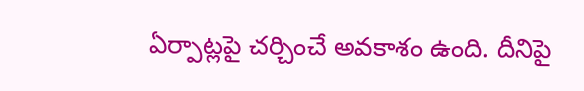ఏర్పాట్లపై చర్చించే అవకాశం ఉంది. దీనిపై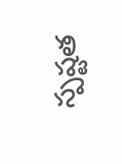స్పష్టత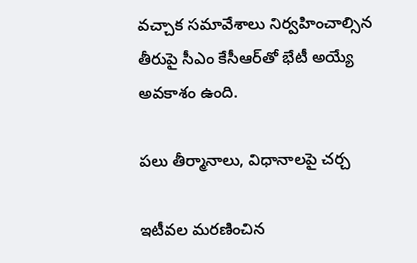వచ్చాక సమావేశాలు నిర్వహించాల్సిన తీరుపై సీఎం కేసీఆర్‌తో భేటీ అయ్యే అవకాశం ఉంది.

పలు తీర్మానాలు, విధానాలపై చర్చ

ఇటీవల మరణించిన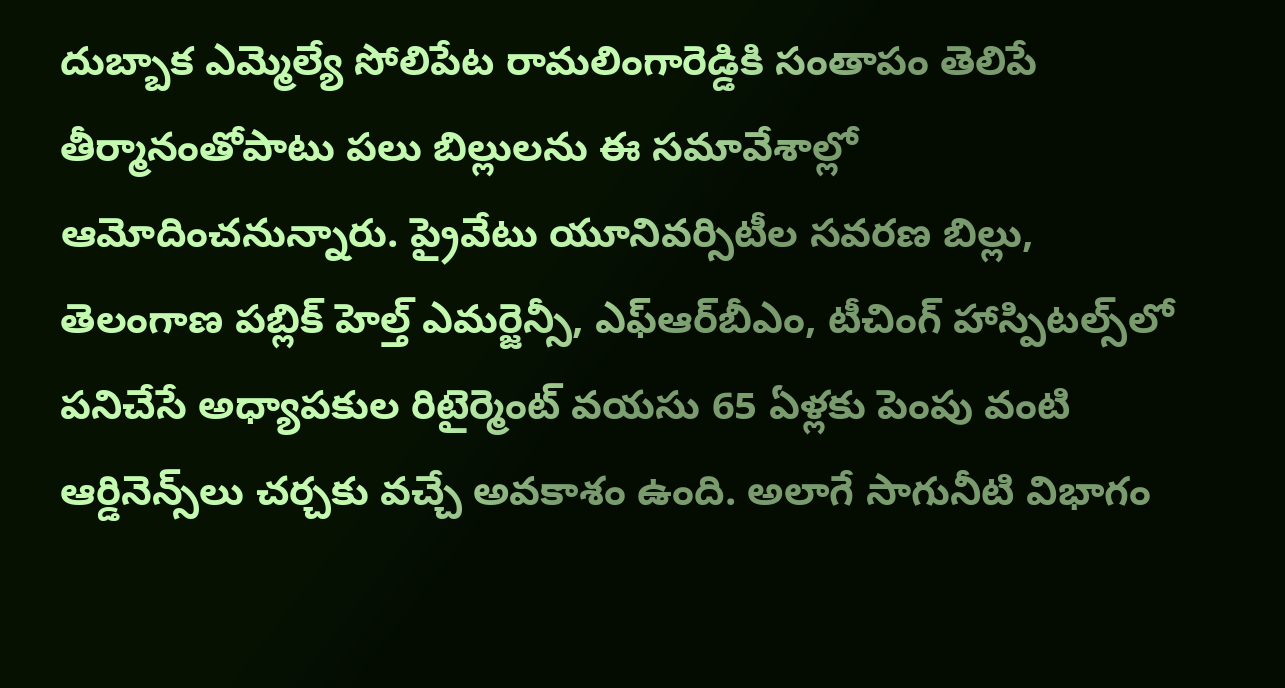దుబ్బాక ఎమ్మెల్యే సోలిపేట రామలింగారెడ్డికి సంతాపం తెలిపే తీర్మానంతోపాటు పలు బిల్లులను ఈ సమావేశాల్లో ఆమోదించనున్నారు. ప్రైవేటు యూనివర్సిటీల సవరణ బిల్లు, తెలంగాణ పబ్లిక్‌ హెల్త్‌ ఎమర్జెన్సీ, ఎఫ్‌ఆర్‌బీఎం, టీచింగ్‌ హాస్పిటల్స్‌లో పనిచేసే అధ్యాపకుల రిటైర్మెంట్‌ వయసు 65 ఏళ్లకు పెంపు వంటి ఆర్డినెన్స్‌లు చర్చకు వచ్చే అవకాశం ఉంది. అలాగే సాగునీటి విభాగం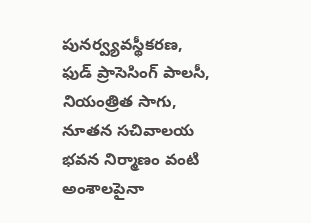పునర్వ్యవస్థీకరణ, ఫుడ్‌ ప్రాసెసింగ్‌ పాలసీ, నియంత్రిత సాగు, నూతన సచివాలయ భవన నిర్మాణం వంటి అంశాలపైనా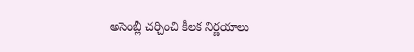అసెంబ్లీ చర్చించి కీలక నిర్ణయాలు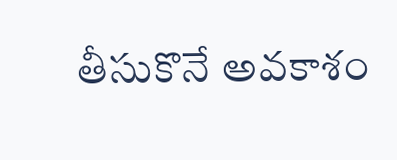తీసుకొనే అవకాశం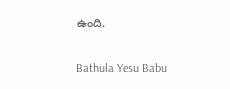ఉంది.

Bathula Yesu Babu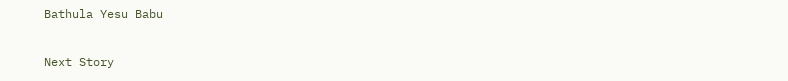Bathula Yesu Babu

Next Story